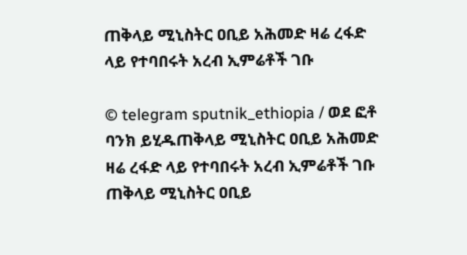ጠቅላይ ሚኒስትር ዐቢይ አሕመድ ዛሬ ረፋድ ላይ የተባበሩት አረብ ኢምሬቶች ገቡ

© telegram sputnik_ethiopia / ወደ ፎቶ ባንክ ይሂዱጠቅላይ ሚኒስትር ዐቢይ አሕመድ ዛሬ ረፋድ ላይ የተባበሩት አረብ ኢምሬቶች ገቡ
ጠቅላይ ሚኒስትር ዐቢይ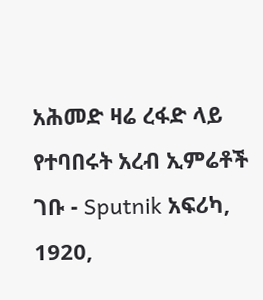አሕመድ ዛሬ ረፋድ ላይ የተባበሩት አረብ ኢምሬቶች ገቡ - Sputnik አፍሪካ, 1920,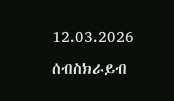12.03.2026
ሰብስክራይብ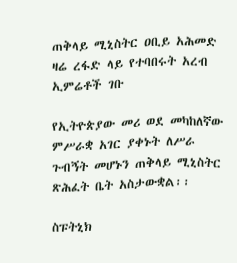ጠቅላይ ሚኒስትር ዐቢይ አሕመድ ዛሬ ረፋድ ላይ የተባበሩት አረብ ኢምሬቶች ገቡ

የኢትዮጵያው መሪ ወደ መካከለኛው ምሥራቋ አገር ያቀኑት ለሥራ ጉብኝት መሆኑን ጠቅላይ ሚኒስትር ጽሕፈት ቤት አስታውቋል፡፡

ስፑትኒክ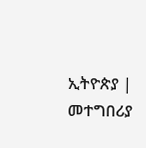ኢትዮጵያ | መተግበሪያ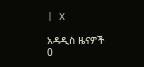| X

አዳዲስ ዜናዎች
0